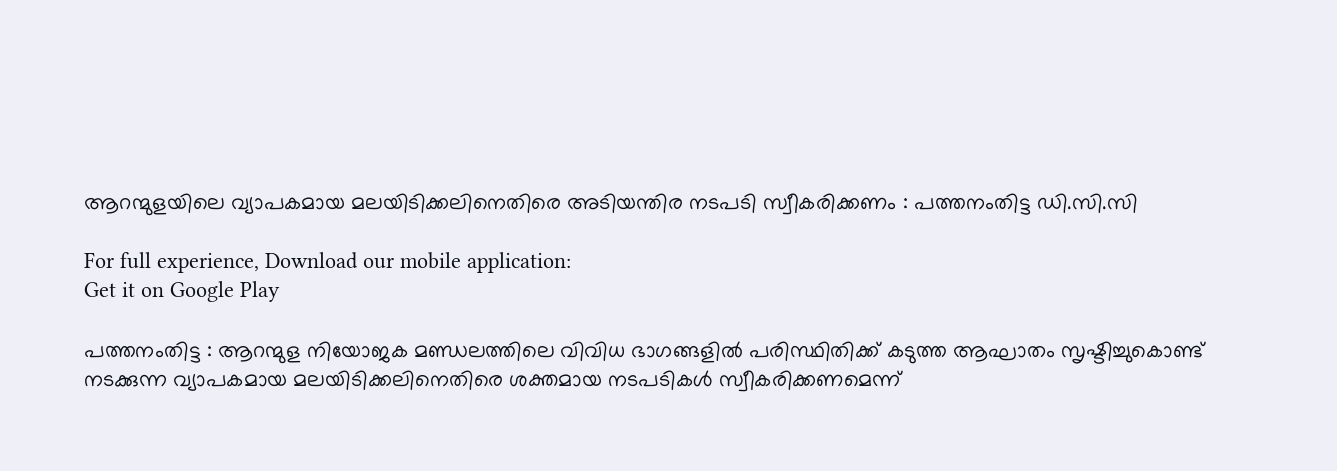ആറന്മുളയിലെ വ്യാപകമായ മലയിടിക്കലിനെതിരെ അടിയന്തിര നടപടി സ്വീകരിക്കണം : പത്തനംതിട്ട ഡി.സി.സി

For full experience, Download our mobile application:
Get it on Google Play

പത്തനംതിട്ട : ആറന്മുള നിയോജക മണ്ഡലത്തിലെ വിവിധ ഭാഗങ്ങളിൽ പരിസ്ഥിതിക്ക് കടുത്ത ആഘാതം സൃഷ്ടിച്ചുകൊണ്ട് നടക്കുന്ന വ്യാപകമായ മലയിടിക്കലിനെതിരെ ശക്തമായ നടപടികൾ സ്വീകരിക്കണമെന്ന്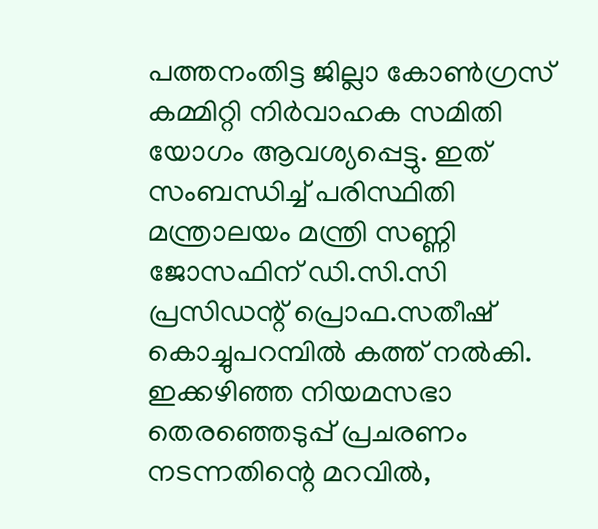പത്തനംതിട്ട ജില്ലാ കോൺഗ്രസ് കമ്മിറ്റി നിർവാഹക സമിതി യോഗം ആവശ്യപ്പെട്ടു. ഇത് സംബന്ധിച്ച് പരിസ്ഥിതി മന്ത്രാലയം മന്ത്രി സണ്ണി ജോസഫിന് ഡി.സി.സി പ്രസിഡന്റ് പ്രൊഫ.സതീഷ് കൊച്ചുപറമ്പിൽ കത്ത് നൽകി. ഇക്കഴിഞ്ഞ നിയമസഭാ തെരഞ്ഞെടുപ്പ് പ്രചരണം നടന്നതിന്റെ മറവിൽ,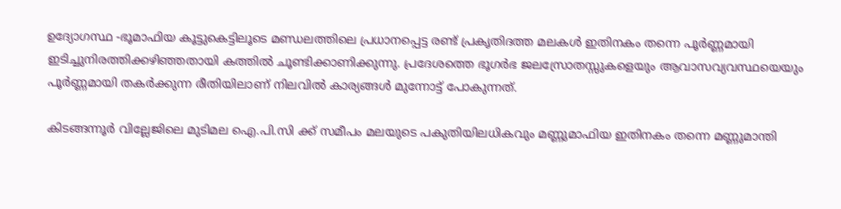ഉദ്യോഗസ്ഥ -ഭൂമാഫിയ കൂട്ടുകെട്ടിലൂടെ മണ്ഡലത്തിലെ പ്രധാനപ്പെട്ട രണ്ട് പ്രകൃതിദത്ത മലകൾ ഇതിനകം തന്നെ പൂർണ്ണമായി ഇടിച്ചുനിരത്തിക്കഴിഞ്ഞതായി കത്തിൽ ചൂണ്ടിക്കാണിക്കുന്നു. പ്രദേശത്തെ ഭൂഗർഭ ജലസ്രോതസ്സുകളെയും ആവാസവ്യവസ്ഥയെയും പൂർണ്ണമായി തകർക്കുന്ന രീതിയിലാണ് നിലവിൽ കാര്യങ്ങൾ മുന്നോട്ട് പോകുന്നത്.

കിടങ്ങന്നൂർ വില്ലേജിലെ മുടിമല ഐ.പി.സി ക്ക് സമീപം മലയുടെ പകുതിയിലധികവും മണ്ണുമാഫിയ ഇതിനകം തന്നെ മണ്ണുമാന്തി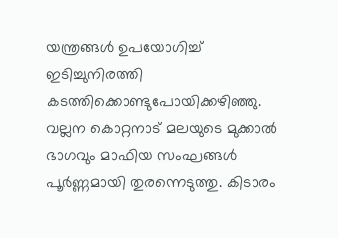യന്ത്രങ്ങൾ ഉപയോഗിച്ച് ഇടിച്ചുനിരത്തി കടത്തിക്കൊണ്ടുപോയിക്കഴിഞ്ഞു. വല്ലന കൊറ്റനാട് മലയുടെ മുക്കാൽ ഭാഗവും മാഫിയ സംഘങ്ങൾ പൂർണ്ണമായി തുരന്നെടുത്തു. കിടാരം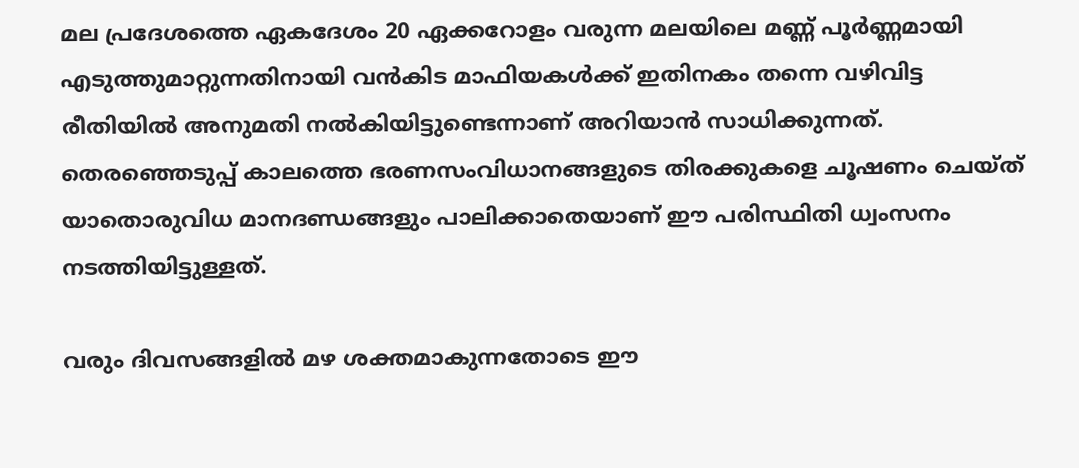മല പ്രദേശത്തെ ഏകദേശം 20 ഏക്കറോളം വരുന്ന മലയിലെ മണ്ണ് പൂർണ്ണമായി എടുത്തുമാറ്റുന്നതിനായി വൻകിട മാഫിയകൾക്ക് ഇതിനകം തന്നെ വഴിവിട്ട രീതിയിൽ അനുമതി നൽകിയിട്ടുണ്ടെന്നാണ് അറിയാൻ സാധിക്കുന്നത്. തെരഞ്ഞെടുപ്പ് കാലത്തെ ഭരണസംവിധാനങ്ങളുടെ തിരക്കുകളെ ചൂഷണം ചെയ്ത് യാതൊരുവിധ മാനദണ്ഡങ്ങളും പാലിക്കാതെയാണ് ഈ പരിസ്ഥിതി ധ്വംസനം നടത്തിയിട്ടുള്ളത്.

വരും ദിവസങ്ങളിൽ മഴ ശക്തമാകുന്നതോടെ ഈ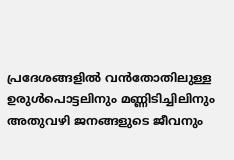പ്രദേശങ്ങളിൽ വൻതോതിലുള്ള ഉരുൾപൊട്ടലിനും മണ്ണിടിച്ചിലിനും അതുവഴി ജനങ്ങളുടെ ജീവനും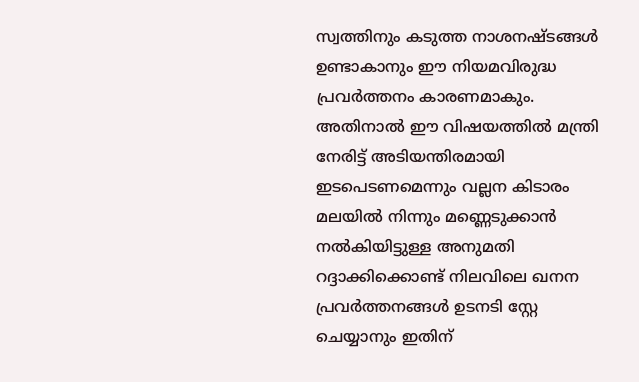സ്വത്തിനും കടുത്ത നാശനഷ്ടങ്ങൾ ഉണ്ടാകാനും ഈ നിയമവിരുദ്ധ പ്രവർത്തനം കാരണമാകും. അതിനാല്‍ ഈ വിഷയത്തിൽ മന്ത്രി നേരിട്ട് അടിയന്തിരമായി ഇടപെടണമെന്നും വല്ലന കിടാരം മലയിൽ നിന്നും മണ്ണെടുക്കാൻ നൽകിയിട്ടുള്ള അനുമതി റദ്ദാക്കിക്കൊണ്ട് നിലവിലെ ഖനന പ്രവർത്തനങ്ങൾ ഉടനടി സ്റ്റേ ചെയ്യാനും ഇതിന്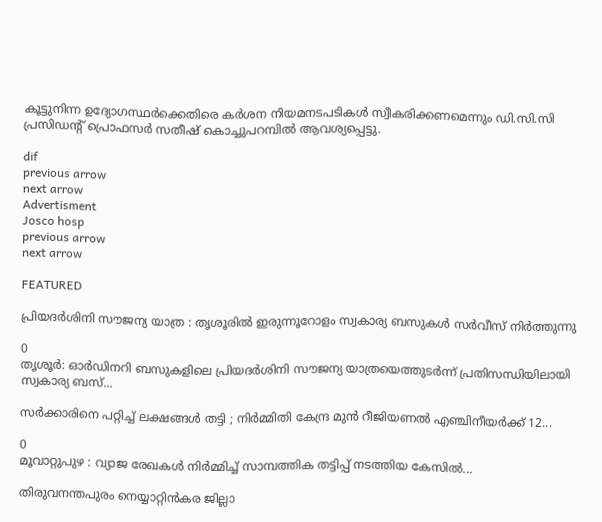കൂട്ടുനിന്ന ഉദ്യോഗസ്ഥർക്കെതിരെ കർശന നിയമനടപടികൾ സ്വീകരിക്കണമെന്നും ഡി.സി.സി പ്രസിഡന്റ് പ്രൊഫസര്‍ സതീഷ് കൊച്ചുപറമ്പിൽ ആവശ്യപ്പെട്ടു.

dif
previous arrow
next arrow
Advertisment
Josco hosp
previous arrow
next arrow

FEATURED

പ്രിയദർശിനി സൗജന്യ യാത്ര : തൃശൂരിൽ ഇരുന്നൂറോളം സ്വകാര്യ ബസുകൾ സർവീസ് നിർത്തുന്നു

0
തൃശൂർ: ഓർഡിനറി ബസുകളിലെ പ്രിയദർശിനി സൗജന്യ യാത്രയെത്തുടർന്ന് പ്രതിസന്ധിയിലായി സ്വകാര്യ ബസ്...

സർക്കാരിനെ പറ്റിച്ച് ലക്ഷങ്ങൾ തട്ടി ; നിർമ്മിതി കേന്ദ്ര മുൻ റീജിയണൽ എഞ്ചിനീയർക്ക് 12...

0
മൂവാറ്റുപുഴ : വ്യാജ രേഖകൾ നിർമ്മിച്ച് സാമ്പത്തിക തട്ടിപ്പ് നടത്തിയ കേസിൽ...

തിരുവനന്തപുരം നെയ്യാറ്റിന്‍കര ജില്ലാ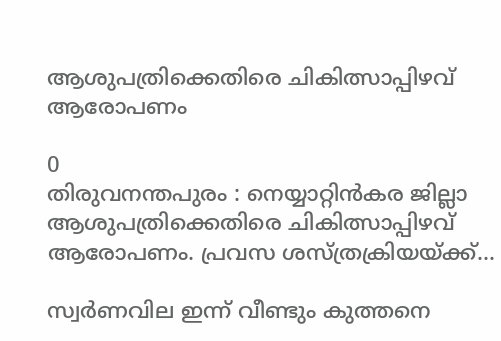ആശുപത്രിക്കെതിരെ ചികിത്സാപ്പിഴവ് ആരോപണം

0
തിരുവനന്തപുരം : നെയ്യാറ്റിന്‍കര ജില്ലാ ആശുപത്രിക്കെതിരെ ചികിത്സാപ്പിഴവ് ആരോപണം. പ്രവസ ശസ്ത്രക്രിയയ്ക്ക്...

സ്വർണവില ഇന്ന് വീണ്ടും കുത്തനെ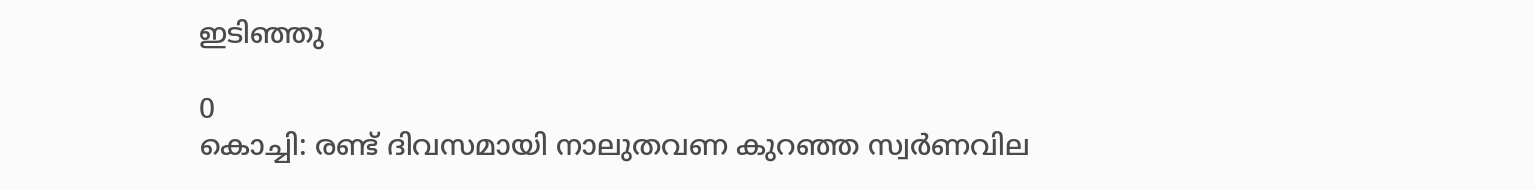ഇടിഞ്ഞു

0
കൊച്ചി: രണ്ട് ദിവസമായി നാലുതവണ കുറഞ്ഞ സ്വർണവില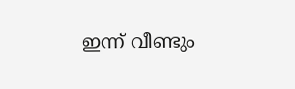ഇന്ന് വീണ്ടും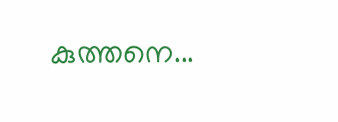കുത്തനെ...